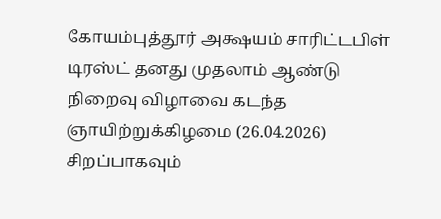கோயம்புத்தூர் அக்ஷயம் சாரிட்டபிள் டிரஸ்ட் தனது முதலாம் ஆண்டு நிறைவு விழாவை கடந்த ஞாயிற்றுக்கிழமை (26.04.2026) சிறப்பாகவும்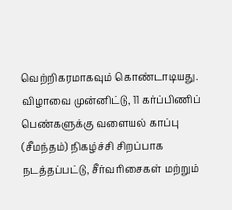வெற்றிகரமாகவும் கொண்டாடியது.
விழாவை முன்னிட்டு, 11 கர்ப்பிணிப் பெண்களுக்கு வளையல் காப்பு (சீமந்தம்) நிகழ்ச்சி சிறப்பாக நடத்தப்பட்டு, சீர்வரிசைகள் மற்றும்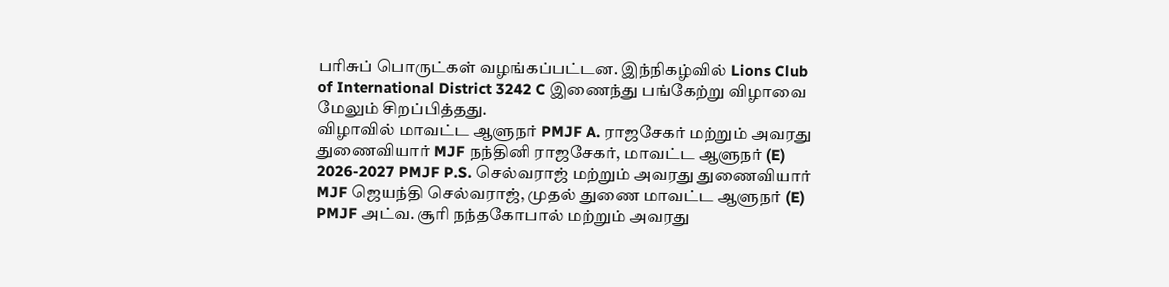பரிசுப் பொருட்கள் வழங்கப்பட்டன. இந்நிகழ்வில் Lions Club of International District 3242 C இணைந்து பங்கேற்று விழாவை மேலும் சிறப்பித்தது.
விழாவில் மாவட்ட ஆளுநர் PMJF A. ராஜசேகர் மற்றும் அவரது துணைவியார் MJF நந்தினி ராஜசேகர், மாவட்ட ஆளுநர் (E) 2026-2027 PMJF P.S. செல்வராஜ் மற்றும் அவரது துணைவியார் MJF ஜெயந்தி செல்வராஜ், முதல் துணை மாவட்ட ஆளுநர் (E) PMJF அட்வ. சூரி நந்தகோபால் மற்றும் அவரது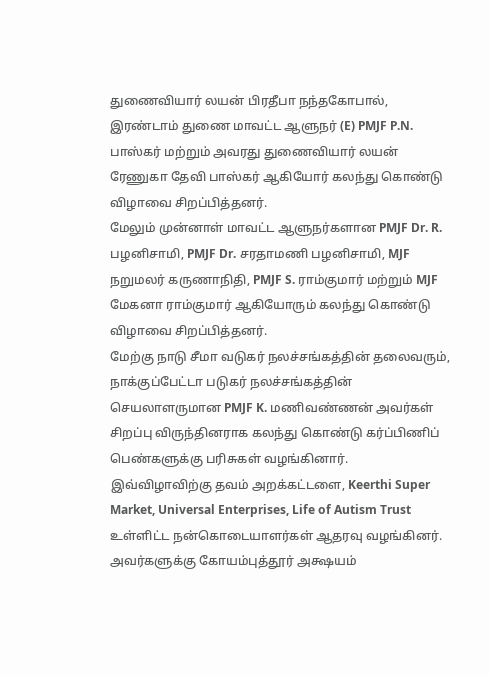துணைவியார் லயன் பிரதீபா நந்தகோபால், இரண்டாம் துணை மாவட்ட ஆளுநர் (E) PMJF P.N. பாஸ்கர் மற்றும் அவரது துணைவியார் லயன் ரேணுகா தேவி பாஸ்கர் ஆகியோர் கலந்து கொண்டு விழாவை சிறப்பித்தனர்.
மேலும் முன்னாள் மாவட்ட ஆளுநர்களான PMJF Dr. R. பழனிசாமி, PMJF Dr. சரதாமணி பழனிசாமி, MJF நறுமலர் கருணாநிதி, PMJF S. ராம்குமார் மற்றும் MJF மேகனா ராம்குமார் ஆகியோரும் கலந்து கொண்டு விழாவை சிறப்பித்தனர்.
மேற்கு நாடு சீமா வடுகர் நலச்சங்கத்தின் தலைவரும், நாக்குப்பேட்டா படுகர் நலச்சங்கத்தின் செயலாளருமான PMJF K. மணிவண்ணன் அவர்கள் சிறப்பு விருந்தினராக கலந்து கொண்டு கர்ப்பிணிப் பெண்களுக்கு பரிசுகள் வழங்கினார்.
இவ்விழாவிற்கு தவம் அறக்கட்டளை, Keerthi Super Market, Universal Enterprises, Life of Autism Trust உள்ளிட்ட நன்கொடையாளர்கள் ஆதரவு வழங்கினர். அவர்களுக்கு கோயம்புத்தூர் அக்ஷயம்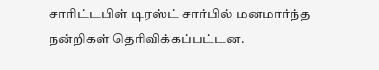சாரிட்டபிள் டிரஸ்ட் சார்பில் மனமார்ந்த நன்றிகள் தெரிவிக்கப்பட்டன.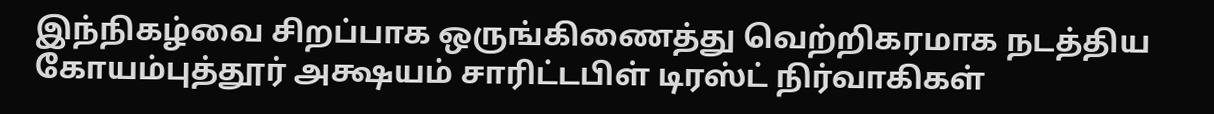இந்நிகழ்வை சிறப்பாக ஒருங்கிணைத்து வெற்றிகரமாக நடத்திய கோயம்புத்தூர் அக்ஷயம் சாரிட்டபிள் டிரஸ்ட் நிர்வாகிகள்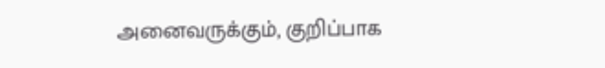அனைவருக்கும், குறிப்பாக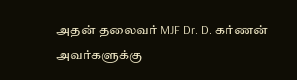அதன் தலைவர் MJF Dr. D. கர்ணன் அவர்களுக்கு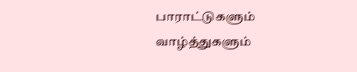பாராட்டுகளும் வாழ்த்துகளும்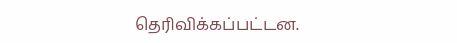தெரிவிக்கப்பட்டன.